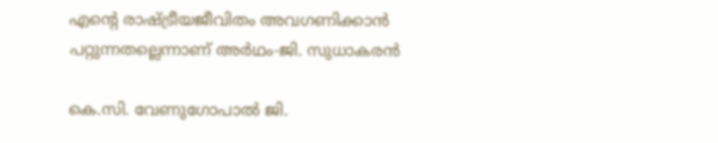എന്റെ രാഷ്ട്രീയജീവിതം അവഗണിക്കാൻ പറ്റുന്നതല്ലെന്നാണ് അർഥം-ജി. സുധാകരൻ

കെ.സി. വേണുഗോപാല്‍ ജി.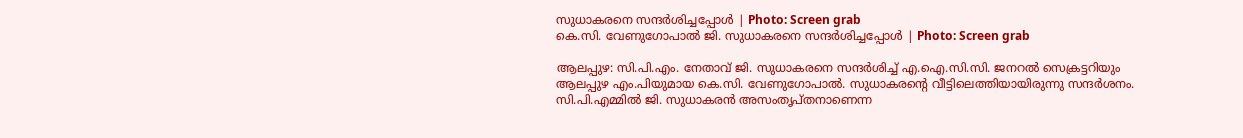സുധാകരനെ സന്ദര്‍ശിച്ചപ്പോള്‍ | Photo: Screen grab
കെ.സി. വേണുഗോപാല്‍ ജി. സുധാകരനെ സന്ദര്‍ശിച്ചപ്പോള്‍ | Photo: Screen grab

ആലപ്പുഴ: സി.പി.എം. നേതാവ് ജി. സുധാകരനെ സന്ദര്‍ശിച്ച് എ.ഐ.സി.സി. ജനറല്‍ സെക്രട്ടറിയും ആലപ്പുഴ എം.പിയുമായ കെ.സി. വേണുഗോപാല്‍. സുധാകരന്റെ വീട്ടിലെത്തിയായിരുന്നു സന്ദര്‍ശനം. സി.പി.എമ്മില്‍ ജി. സുധാകരന്‍ അസംതൃപ്തനാണെന്ന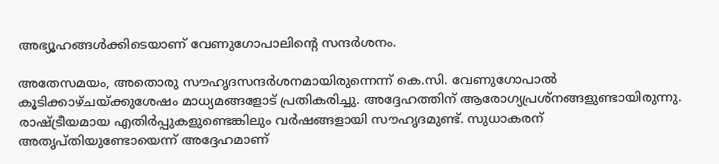അഭ്യൂഹങ്ങള്‍ക്കിടെയാണ് വേണുഗോപാലിന്റെ സന്ദര്‍ശനം.

അതേസമയം, അതൊരു സൗഹൃദസന്ദര്‍ശനമായിരുന്നെന്ന് കെ.സി. വേണുഗോപാല്‍ കൂടിക്കാഴ്ചയ്ക്കുശേഷം മാധ്യമങ്ങളോട് പ്രതികരിച്ചു. അദ്ദേഹത്തിന് ആരോഗ്യപ്രശ്‌നങ്ങളുണ്ടായിരുന്നു. രാഷ്ട്രീയമായ എതിര്‍പ്പുകളുണ്ടെങ്കിലും വര്‍ഷങ്ങളായി സൗഹൃദമുണ്ട്. സുധാകരന് അതൃപ്തിയുണ്ടോയെന്ന് അദ്ദേഹമാണ്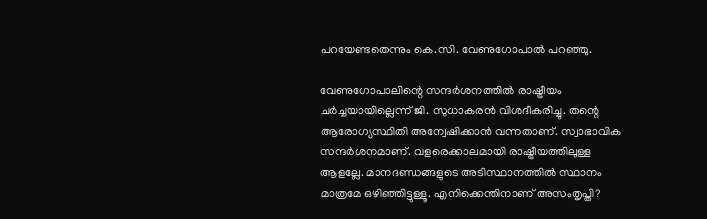പറയേണ്ടതെന്നും കെ.സി. വേണുഗോപാല്‍ പറഞ്ഞു.

വേണുഗോപാലിന്റെ സന്ദർശനത്തിൽ രാഷ്ട്രീയം ചര്‍ച്ചയായില്ലെന്ന് ജി. സുധാകരന്‍ വിശദീകരിച്ചു. തന്റെ ആരോഗ്യസ്ഥിതി അന്വേഷിക്കാന്‍ വന്നതാണ്. സ്വാഭാവിക സന്ദര്‍ശനമാണ്. വളരെക്കാലമായി രാഷ്ട്രീയത്തിലുള്ള ആളല്ലേ. മാനദണ്ഡങ്ങളുടെ അടിസ്ഥാനത്തില്‍ സ്ഥാനം മാത്രമേ ഒഴിഞ്ഞിട്ടുള്ളൂ. എനിക്കെന്തിനാണ് അസംതൃപ്തി?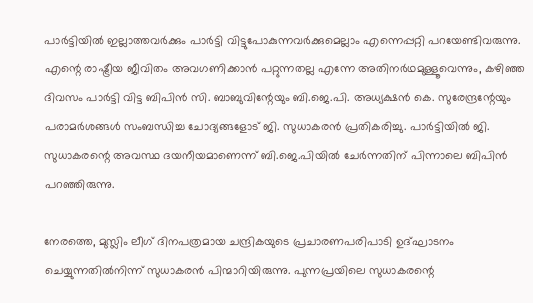പാര്‍ട്ടിയില്‍ ഇല്ലാത്തവര്‍ക്കും പാര്‍ട്ടി വിട്ടുപോകുന്നവര്‍ക്കുമെല്ലാം എന്നെപ്പറ്റി പറയേണ്ടിവരുന്നു. എന്റെ രാഷ്ട്രീയ ജീവിതം അവഗണിക്കാന്‍ പറ്റുന്നതല്ല എന്നേ അതിനര്‍ഥമുള്ളൂവെന്നും, കഴിഞ്ഞ ദിവസം പാര്‍ട്ടി വിട്ട ബിപിന്‍ സി. ബാബുവിന്റേയും ബി.ജെ.പി. അധ്യക്ഷന്‍ കെ. സുരേന്ദ്രന്റേയും പരാമര്‍ശങ്ങൾ സംബന്ധിച്ച ചോദ്യങ്ങളോട് ജി. സുധാകരന്‍ പ്രതികരിച്ചു. പാര്‍ട്ടിയില്‍ ജി. സുധാകരന്റെ അവസ്ഥ ദയനീയമാണെന്ന് ബി.ജെ.പിയില്‍ ചേര്‍ന്നതിന് പിന്നാലെ ബിപിന്‍ പറഞ്ഞിരുന്നു.

നേരത്തെ, മുസ്ലിം ലീഗ് ദിനപത്രമായ ചന്ദ്രികയുടെ പ്രചാരണപരിപാടി ഉദ്ഘാടനം ചെയ്യുന്നതില്‍നിന്ന് സുധാകരന്‍ പിന്മാറിയിരുന്നു. പുന്നപ്രയിലെ സുധാകരന്റെ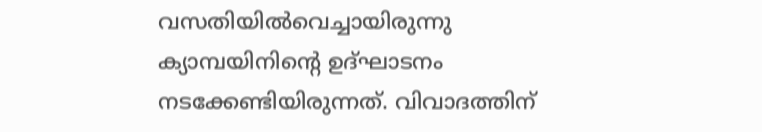വസതിയില്‍വെച്ചായിരുന്നു ക്യാമ്പയിനിന്റെ ഉദ്ഘാടനം നടക്കേണ്ടിയിരുന്നത്. വിവാദത്തിന്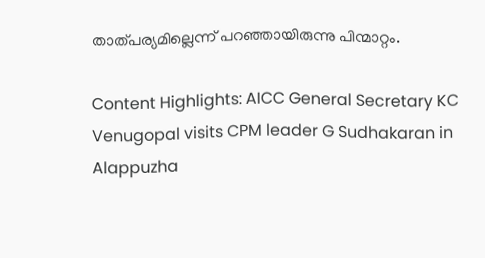താത്പര്യമില്ലെന്ന് പറഞ്ഞായിരുന്നു പിന്മാറ്റം.

Content Highlights: AICC General Secretary KC Venugopal visits CPM leader G Sudhakaran in Alappuzha